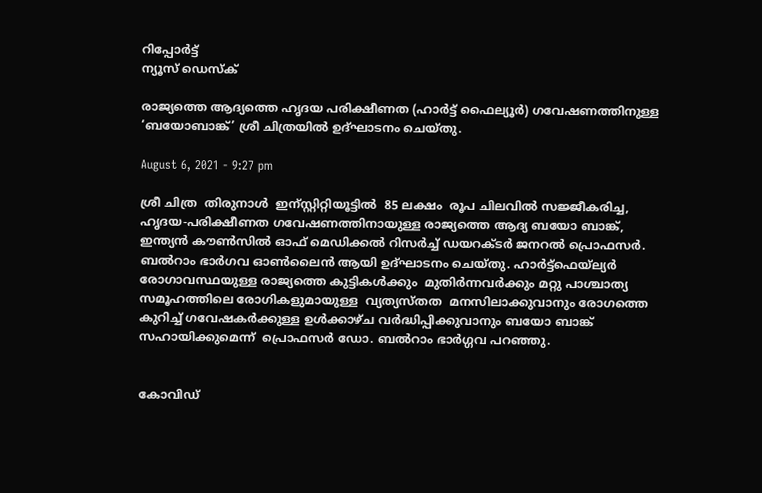റിപ്പോര്‍ട്ട്
ന്യൂസ് ഡെസ്ക്

രാജ്യത്തെ ആദ്യത്തെ ഹൃദയ പരിക്ഷീണത (ഹാര്‍ട്ട് ഫൈല്യൂര്‍) ഗവേഷണത്തിനുള്ള ‘ബയോബാങ്ക്’ ശ്രീ ചിത്രയില്‍ ഉദ്ഘാടനം ചെയ്തു.

August 6, 2021 - 9:27 pm

ശ്രീ ചിത്ര  തിരുനാള്‍  ഇന്സ്റ്റിറ്റിയൂട്ടില്‍  85 ലക്ഷം  രൂപ ചിലവില്‍ സജ്ജീകരിച്ച, ഹൃദയ-പരിക്ഷീണത ഗവേഷണത്തിനായുള്ള രാജ്യത്തെ ആദ്യ ബയോ ബാങ്ക്,  ഇന്ത്യന്‍ കൗണ്‍സില്‍ ഓഫ് മെഡിക്കല്‍ റിസര്‍ച്ച് ഡയറക്ടര്‍ ജനറല്‍ പ്രൊഫസര്‍. ബല്‍റാം ഭാര്‍ഗവ ഓണ്‍ലൈന്‍ ആയി ഉദ്ഘാടനം ചെയ്തു. ഹാര്‍ട്ട്‌ഫെയ്‌ല്യര്‍ രോഗാവസ്ഥയുള്ള രാജ്യത്തെ കുട്ടികള്‍ക്കും  മുതിര്‍ന്നവര്‍ക്കും മറ്റു പാശ്ചാത്യ സമൂഹത്തിലെ രോഗികളുമായുള്ള  വ്യത്യസ്തത  മനസിലാക്കുവാനും രോഗത്തെ കുറിച്ച് ഗവേഷകര്‍ക്കുള്ള ഉള്‍ക്കാഴ്ച വര്‍ദ്ധിപ്പിക്കുവാനും ബയോ ബാങ്ക് സഹായിക്കുമെന്ന്  പ്രൊഫസര്‍ ഡോ. ബല്‍റാം ഭാര്‍ഗ്ഗവ പറഞ്ഞു.


കോവിഡ്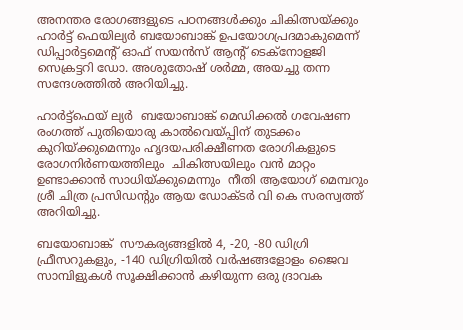അനന്തര രോഗങ്ങളുടെ പഠനങ്ങള്‍ക്കും ചികിത്സയ്ക്കും ഹാര്‍ട്ട് ഫെയില്യര്‍ ബയോബാങ്ക് ഉപയോഗപ്രദമാകുമെന്ന് ഡിപ്പാര്‍ട്ടമെന്റ് ഓഫ് സയന്‍സ് ആന്റ് ടെക്‌നോളജി സെക്രട്ടറി ഡോ. അശുതോഷ് ശര്‍മ്മ, അയച്ചു തന്ന സന്ദേശത്തില്‍ അറിയിച്ചു.

ഹാര്‍ട്ട്‌ഫെയ് ല്യര്‍  ബയോബാങ്ക് മെഡിക്കല്‍ ഗവേഷണ രംഗത്ത് പുതിയൊരു കാല്‍വെയ്പ്പിന് തുടക്കം കുറിയ്ക്കുമെന്നും ഹൃദയപരിക്ഷീണത രോഗികളുടെ രോഗനിര്‍ണയത്തിലും  ചികിത്സയിലും വന്‍ മാറ്റം ഉണ്ടാക്കാന്‍ സാധിയ്ക്കുമെന്നും  നീതി ആയോഗ് മെമ്പറും ശ്രീ ചിത്ര പ്രസിഡന്റും ആയ ഡോക്ടര്‍ വി കെ സരസ്വത്ത് അറിയിച്ചു.

ബയോബാങ്ക്  സൗകര്യങ്ങളില്‍ 4, -20, -80 ഡിഗ്രി ഫ്രീസറുകളും, -140 ഡിഗ്രിയില്‍ വര്‍ഷങ്ങളോളം ജൈവ സാമ്പിളുകള്‍ സൂക്ഷിക്കാന്‍ കഴിയുന്ന ഒരു ദ്രാവക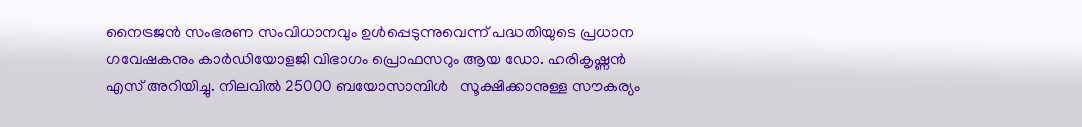നൈട്രജന്‍ സംഭരണ സംവിധാനവും ഉള്‍പ്പെടുന്നുവെന്ന് പദ്ധതിയുടെ പ്രധാന ഗവേഷകനും കാര്‍ഡിയോളജി വിഭാഗം പ്രൊഫസറും ആയ ഡോ. ഹരികൃഷ്ണന്‍ എസ് അറിയിച്ചു. നിലവില്‍ 25000 ബയോസാമ്പിള്‍   സൂക്ഷിക്കാനുള്ള സൗകര്യം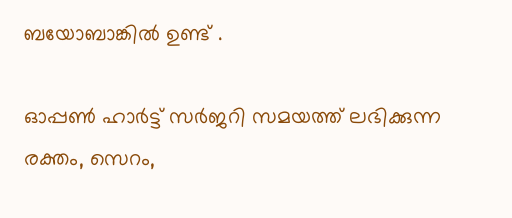ബയോബാങ്കില്‍ ഉണ്ട് .

ഓപ്പണ്‍ ഹാര്‍ട്ട് സര്‍ജറി സമയത്ത് ലഭിക്കുന്ന  രക്തം, സെറം,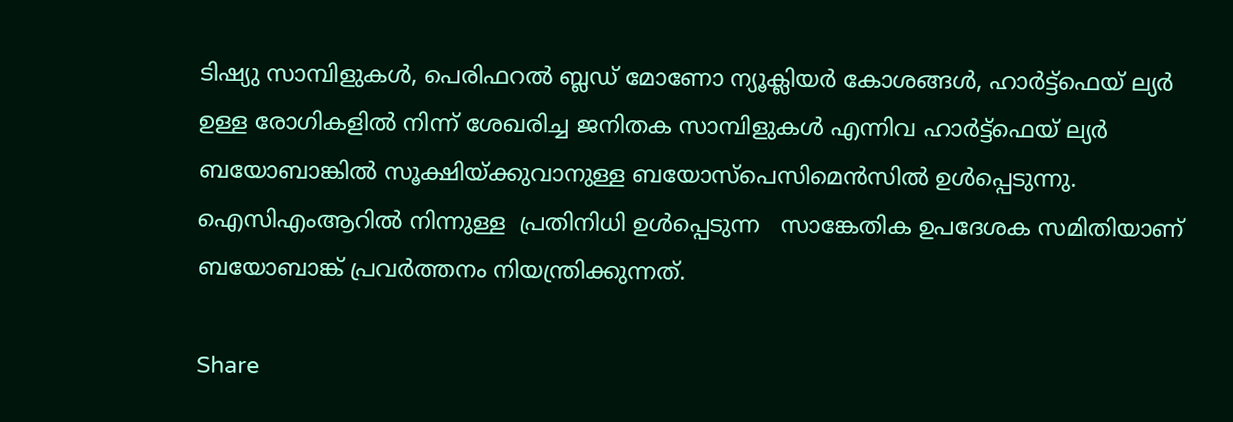ടിഷ്യു സാമ്പിളുകള്‍, പെരിഫറല്‍ ബ്ലഡ് മോണോ ന്യൂക്ലിയര്‍ കോശങ്ങള്‍, ഹാര്‍ട്ട്‌ഫെയ് ല്യര്‍ ഉള്ള രോഗികളില്‍ നിന്ന് ശേഖരിച്ച ജനിതക സാമ്പിളുകള്‍ എന്നിവ ഹാര്‍ട്ട്‌ഫെയ് ല്യര്‍ ബയോബാങ്കില്‍ സൂക്ഷിയ്ക്കുവാനുള്ള ബയോസ്‌പെസിമെന്‍സില്‍ ഉള്‍പ്പെടുന്നു. ഐസിഎംആറില്‍ നിന്നുള്ള  പ്രതിനിധി ഉള്‍പ്പെടുന്ന   സാങ്കേതിക ഉപദേശക സമിതിയാണ് ബയോബാങ്ക് പ്രവര്‍ത്തനം നിയന്ത്രിക്കുന്നത്.

Share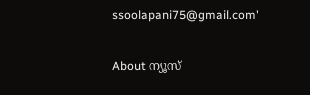ssoolapani75@gmail.com'

About ന്യൂസ്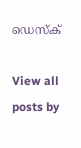ഡെസ്ക്

View all posts by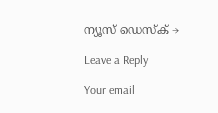ന്യൂസ് ഡെസ്ക് →

Leave a Reply

Your email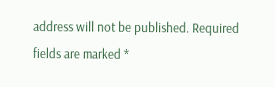address will not be published. Required fields are marked *